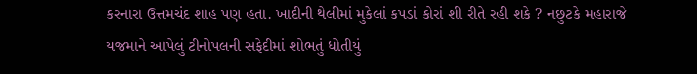કરનારા ઉત્તમચંદ શાહ પણ હતા. ખાદીની થેલીમાં મુકેલાં કપડાં કોરાં શી રીતે રહી શકે ? નછુટકે મહારાજે યજમાને આપેલું ટીનોપલની સફેદીમાં શોભતું ધોતીયું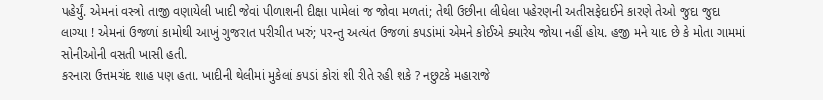પહેર્યું. એમનાં વસ્ત્રો તાજી વણાયેલી ખાદી જેવાં પીળાશની દીક્ષા પામેલાં જ જોવા મળતાં; તેથી ઉછીના લીધેલા પહેરણની અતીસફેદાઈને કારણે તેઓ જુદા જુદા લાગ્યા ! એમનાં ઉજળાં કામોથી આખું ગુજરાત પરીચીત ખરું; પરન્તુ અત્યંત ઉજળાં કપડાંમાં એમને કોઈએ ક્યારેય જોયા નહીં હોય. હજી મને યાદ છે કે મોતા ગામમાં સોનીઓની વસતી ખાસી હતી.
કરનારા ઉત્તમચંદ શાહ પણ હતા. ખાદીની થેલીમાં મુકેલાં કપડાં કોરાં શી રીતે રહી શકે ? નછુટકે મહારાજે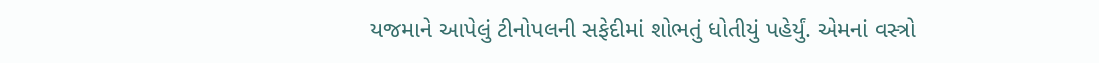યજમાને આપેલું ટીનોપલની સફેદીમાં શોભતું ધોતીયું પહેર્યું. એમનાં વસ્ત્રો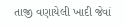તાજી વણાયેલી ખાદી જેવાં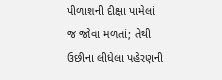પીળાશની દીક્ષા પામેલાં જ જોવા મળતાં; તેથી ઉછીના લીધેલા પહેરણની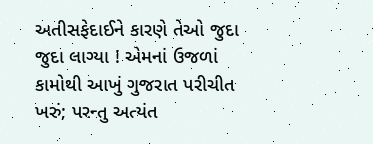અતીસફેદાઈને કારણે તેઓ જુદા જુદા લાગ્યા ! એમનાં ઉજળાં કામોથી આખું ગુજરાત પરીચીત ખરું; પરન્તુ અત્યંત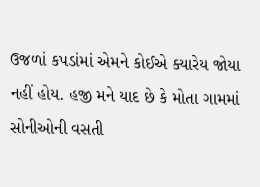ઉજળાં કપડાંમાં એમને કોઈએ ક્યારેય જોયા નહીં હોય. હજી મને યાદ છે કે મોતા ગામમાં સોનીઓની વસતી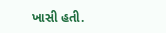ખાસી હતી.